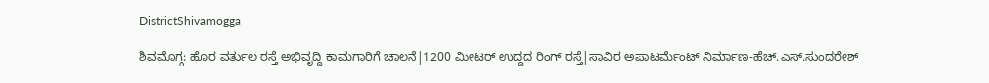DistrictShivamogga

ಶಿವಮೊಗ್ಗ: ಹೊರ ವರ್ತುಲ ರಸ್ತೆ ಅಭಿವೃದ್ದಿ ಕಾಮಗಾರಿಗೆ ಚಾಲನೆ|1200 ಮೀಟರ್ ಉದ್ದದ ರಿಂಗ್ ರಸ್ತೆ|ಸಾವಿರ ಅಪಾಟರ್ಮೆಂಟ್‌ ನಿರ್ಮಾಣ-ಹೆಚ್.ಎಸ್.ಸುಂದರೇಶ್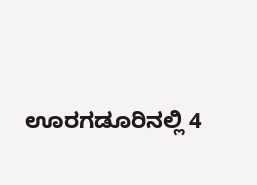ಊರಗಡೂರಿನಲ್ಲಿ 4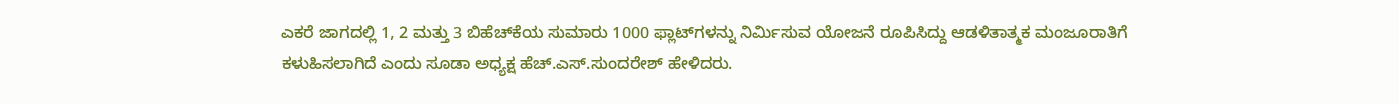ಎಕರೆ ಜಾಗದಲ್ಲಿ 1, 2 ಮತ್ತು 3 ಬಿಹೆಚ್‌ಕೆಯ ಸುಮಾರು 1000 ಫ್ಲಾಟ್‌ಗಳನ್ನು ನಿರ್ಮಿಸುವ ಯೋಜನೆ ರೂಪಿಸಿದ್ದು ಆಡಳಿತಾತ್ಮಕ ಮಂಜೂರಾತಿಗೆ ಕಳುಹಿಸಲಾಗಿದೆ ಎಂದು ಸೂಡಾ ಅಧ್ಯಕ್ಷ ಹೆಚ್.ಎಸ್.ಸುಂದರೇಶ್ ಹೇಳಿದರು.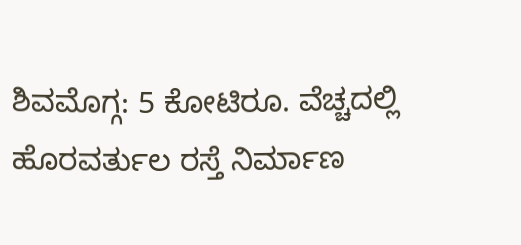ಶಿವಮೊಗ್ಗ: 5 ಕೋಟಿರೂ. ವೆಚ್ಚದಲ್ಲಿ ಹೊರವರ್ತುಲ ರಸ್ತೆ ನಿರ್ಮಾಣ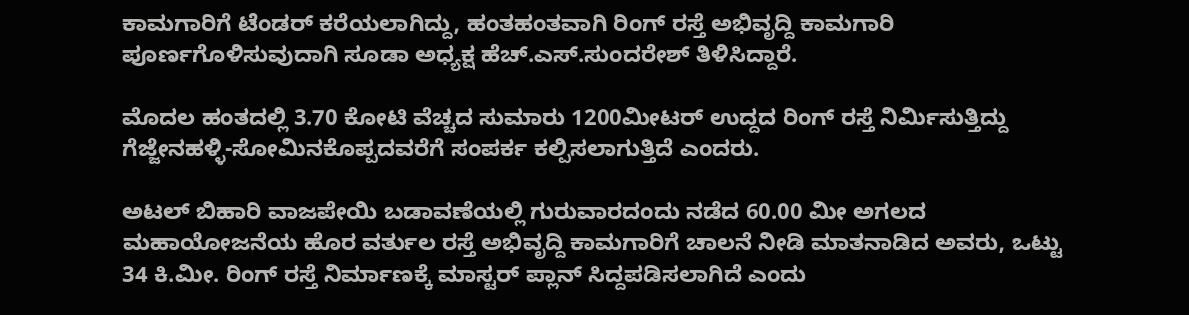ಕಾಮಗಾರಿಗೆ ಟೆಂಡರ್ ಕರೆಯಲಾಗಿದ್ದು, ಹಂತಹಂತವಾಗಿ ರಿಂಗ್ ರಸ್ತೆ ಅಭಿವೃದ್ದಿ ಕಾಮಗಾರಿ ಪೂರ್ಣಗೊಳಿಸುವುದಾಗಿ ಸೂಡಾ ಅಧ್ಯಕ್ಷ ಹೆಚ್.ಎಸ್.ಸುಂದರೇಶ್ ತಿಳಿಸಿದ್ದಾರೆ.

ಮೊದಲ ಹಂತದಲ್ಲಿ 3.70 ಕೋಟಿ ವೆಚ್ಚದ ಸುಮಾರು 1200ಮೀಟರ್ ಉದ್ದದ ರಿಂಗ್ ರಸ್ತೆ ನಿರ್ಮಿಸುತ್ತಿದ್ದು ಗೆಜ್ಜೇನಹಳ್ಳಿ-ಸೋಮಿನಕೊಪ್ಪದವರೆಗೆ ಸಂಪರ್ಕ ಕಲ್ಪಿಸಲಾಗುತ್ತಿದೆ ಎಂದರು.

ಅಟಲ್ ಬಿಹಾರಿ ವಾಜಪೇಯಿ ಬಡಾವಣೆಯಲ್ಲಿ ಗುರುವಾರದಂದು ನಡೆದ 60.00 ಮೀ ಅಗಲದ ಮಹಾಯೋಜನೆಯ ಹೊರ ವರ್ತುಲ ರಸ್ತೆ ಅಭಿವೃದ್ದಿ ಕಾಮಗಾರಿಗೆ ಚಾಲನೆ ನೀಡಿ ಮಾತನಾಡಿದ ಅವರು, ಒಟ್ಟು 34 ಕಿ.ಮೀ. ರಿಂಗ್ ರಸ್ತೆ ನಿರ್ಮಾಣಕ್ಕೆ ಮಾಸ್ಟರ್ ಪ್ಲಾನ್ ಸಿದ್ದಪಡಿಸಲಾಗಿದೆ ಎಂದು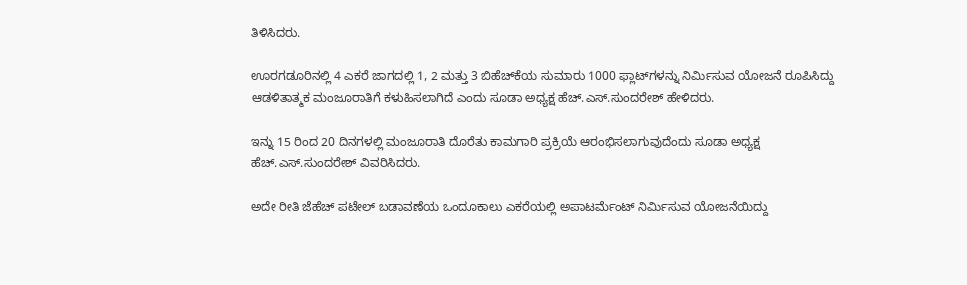ತಿಳಿಸಿದರು.

ಊರಗಡೂರಿನಲ್ಲಿ 4 ಎಕರೆ ಜಾಗದಲ್ಲಿ 1, 2 ಮತ್ತು 3 ಬಿಹೆಚ್‌ಕೆಯ ಸುಮಾರು 1000 ಫ್ಲಾಟ್‌ಗಳನ್ನು ನಿರ್ಮಿಸುವ ಯೋಜನೆ ರೂಪಿಸಿದ್ದು ಆಡಳಿತಾತ್ಮಕ ಮಂಜೂರಾತಿಗೆ ಕಳುಹಿಸಲಾಗಿದೆ ಎಂದು ಸೂಡಾ ಅಧ್ಯಕ್ಷ ಹೆಚ್.ಎಸ್.ಸುಂದರೇಶ್ ಹೇಳಿದರು.

ಇನ್ನು 15 ರಿಂದ 20 ದಿನಗಳಲ್ಲಿ ಮಂಜೂರಾತಿ ದೊರೆತು ಕಾಮಗಾರಿ ಪ್ರಕ್ರಿಯೆ ಆರಂಭಿಸಲಾಗುವುದೆಂದು ಸೂಡಾ ಅಧ್ಯಕ್ಷ ಹೆಚ್.ಎಸ್.ಸುಂದರೇಶ್ ವಿವರಿಸಿದರು.

ಅದೇ ರೀತಿ ಜೆಹೆಚ್ ಪಟೇಲ್ ಬಡಾವಣೆಯ ಒಂದೂಕಾಲು ಎಕರೆಯಲ್ಲಿ ಅಪಾಟರ್ಮೆಂಟ್‌ ನಿರ್ಮಿಸುವ ಯೋಜನೆಯಿದ್ದು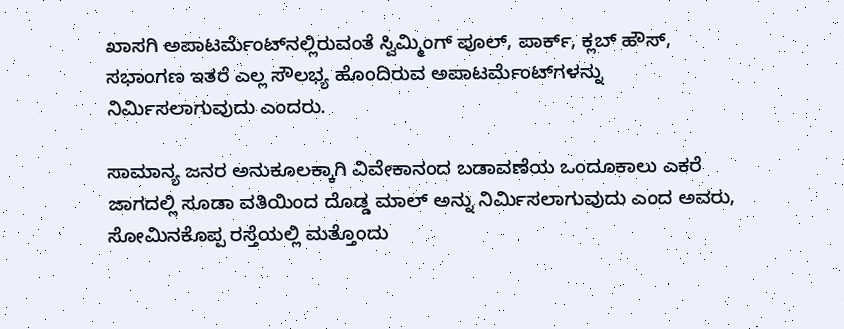ಖಾಸಗಿ ಅಪಾಟರ್ಮೆಂಟ್‌ನಲ್ಲಿರುವಂತೆ ಸ್ವಿಮ್ಮಿಂಗ್ ಪೂಲ್, ಪಾರ್ಕ್, ಕ್ಲಬ್ ಹೌಸ್, ಸಭಾಂಗಣ ಇತರೆ ಎಲ್ಲ ಸೌಲಭ್ಯ ಹೊಂದಿರುವ ಅಪಾಟರ್ಮೆಂಟ್‌ಗಳನ್ನು ನಿರ್ಮಿಸಲಾಗುವುದು ಎಂದರು.

ಸಾಮಾನ್ಯ ಜನರ ಅನುಕೂಲಕ್ಕಾಗಿ ವಿವೇಕಾನಂದ ಬಡಾವಣೆಯ ಒಂದೂಕಾಲು ಎಕರೆ ಜಾಗದಲ್ಲಿ ಸೂಡಾ ವತಿಯಿಂದ ದೊಡ್ಡ ಮಾಲ್ ಅನ್ನು ನಿರ್ಮಿಸಲಾಗುವುದು ಎಂದ ಅವರು, ಸೋಮಿನಕೊಪ್ಪ ರಸ್ತೆಯಲ್ಲಿ ಮತ್ತೊಂದು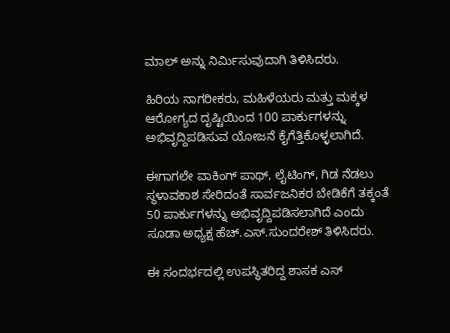ಮಾಲ್‌ ಅನ್ನು ನಿರ್ಮಿಸುವುದಾಗಿ ತಿಳಿಸಿದರು.

ಹಿರಿಯ ನಾಗರೀಕರು, ಮಹಿಳೆಯರು ಮತ್ತು ಮಕ್ಕಳ ಆರೋಗ್ಯದ ದೃಷ್ಟಿಯಿಂದ 100 ಪಾರ್ಕುಗಳನ್ನು ಅಭಿವೃದ್ದಿಪಡಿಸುವ ಯೋಜನೆ ಕೈಗೆತ್ತಿಕೊಳ್ಳಲಾಗಿದೆ.

ಈಗಾಗಲೇ ವಾಕಿಂಗ್ ಪಾಥ್, ಲೈಟಿಂಗ್, ಗಿಡ ನೆಡಲು ಸ್ಥಳಾವಕಾಶ ಸೇರಿದಂತೆ ಸಾರ್ವಜನಿಕರ ಬೇಡಿಕೆಗೆ ತಕ್ಕಂತೆ 50 ಪಾರ್ಕುಗಳನ್ನು ಅಭಿವೃದ್ದಿಪಡಿಸಲಾಗಿದೆ ಎಂದು ಸೂಡಾ ಅಧ್ಯಕ್ಷ ಹೆಚ್.ಎಸ್.ಸುಂದರೇಶ್ ತಿಳಿಸಿದರು.

ಈ ಸಂದರ್ಭದಲ್ಲಿ ಉಪಸ್ಥಿತರಿದ್ದ ಶಾಸಕ ಎಸ್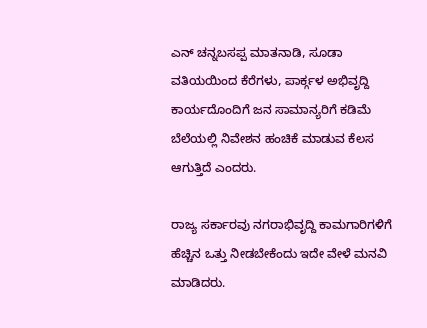ಎನ್ ಚನ್ನಬಸಪ್ಪ ಮಾತನಾಡಿ, ಸೂಡಾ ವತಿಯಯಿಂದ ಕೆರೆಗಳು, ಪಾರ್ಕ್ಗಳ ಅಭಿವೃದ್ದಿ ಕಾರ್ಯದೊಂದಿಗೆ ಜನ ಸಾಮಾನ್ಯರಿಗೆ ಕಡಿಮೆ ಬೆಲೆಯಲ್ಲಿ ನಿವೇಶನ ಹಂಚಿಕೆ ಮಾಡುವ ಕೆಲಸ ಆಗುತ್ತಿದೆ ಎಂದರು.

ರಾಜ್ಯ ಸರ್ಕಾರವು ನಗರಾಭಿವೃದ್ದಿ ಕಾಮಗಾರಿಗಳಿಗೆ ಹೆಚ್ಚಿನ ಒತ್ತು ನೀಡಬೇಕೆಂದು ಇದೇ ವೇಳೆ ಮನವಿ ಮಾಡಿದರು.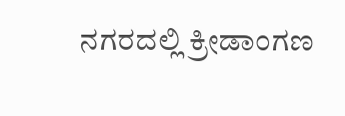ನಗರದಲ್ಲಿ ಕ್ರೀಡಾಂಗಣ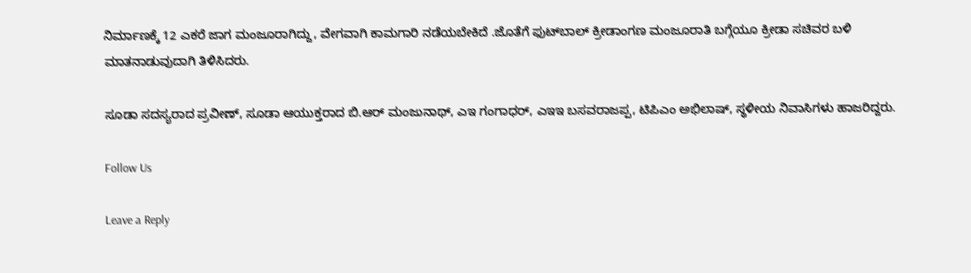ನಿರ್ಮಾಣಕ್ಕೆ 12 ಎಕರೆ ಜಾಗ ಮಂಜೂರಾಗಿದ್ದು, ವೇಗವಾಗಿ ಕಾಮಗಾರಿ ನಡೆಯಬೇಕಿದೆ .ಜೊತೆಗೆ ಫುಟ್‌ಬಾಲ್ ಕ್ರೀಡಾಂಗಣ ಮಂಜೂರಾತಿ ಬಗ್ಗೆಯೂ ಕ್ರೀಡಾ ಸಚಿವರ ಬಳಿ ಮಾತನಾಡುವುದಾಗಿ ತಿಳಿಸಿದರು.

ಸೂಡಾ ಸದಸ್ಯರಾದ ಪ್ರವೀಣ್, ಸೂಡಾ ಆಯುಕ್ತರಾದ ಬಿ.ಆರ್ ಮಂಜುನಾಥ್, ಎಇ ಗಂಗಾಧರ್, ಎಇಇ ಬಸವರಾಜಪ್ಪ, ಟಿಪಿಎಂ ಅಭಿಲಾಷ್, ಸ್ಥಳೀಯ ನಿವಾಸಿಗಳು ಹಾಜರಿದ್ದರು.

Follow Us

Leave a Reply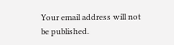Your email address will not be published.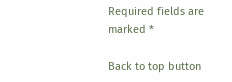Required fields are marked *

Back to top button